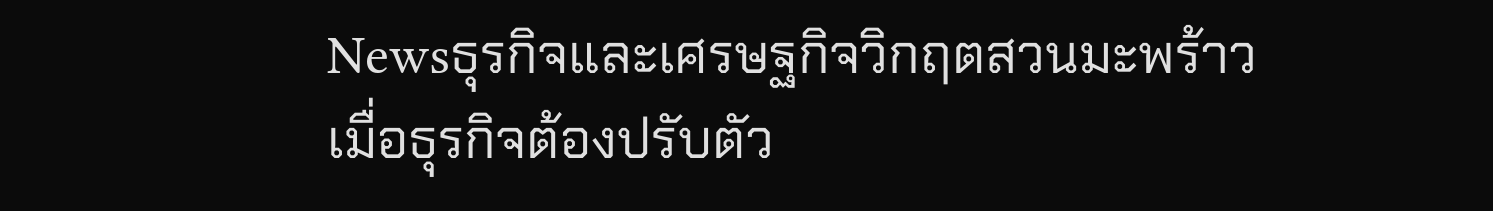Newsธุรกิจและเศรษฐกิจวิกฤตสวนมะพร้าว เมื่อธุรกิจต้องปรับตัว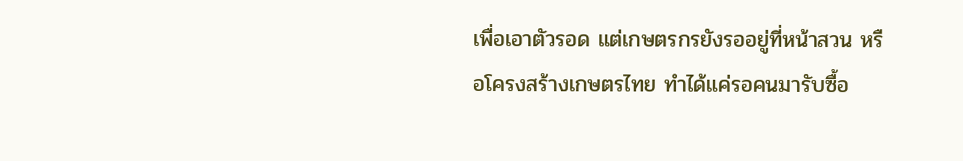เพื่อเอาตัวรอด แต่เกษตรกรยังรออยู่ที่หน้าสวน หรือโครงสร้างเกษตรไทย ทำได้แค่รอคนมารับซื้อ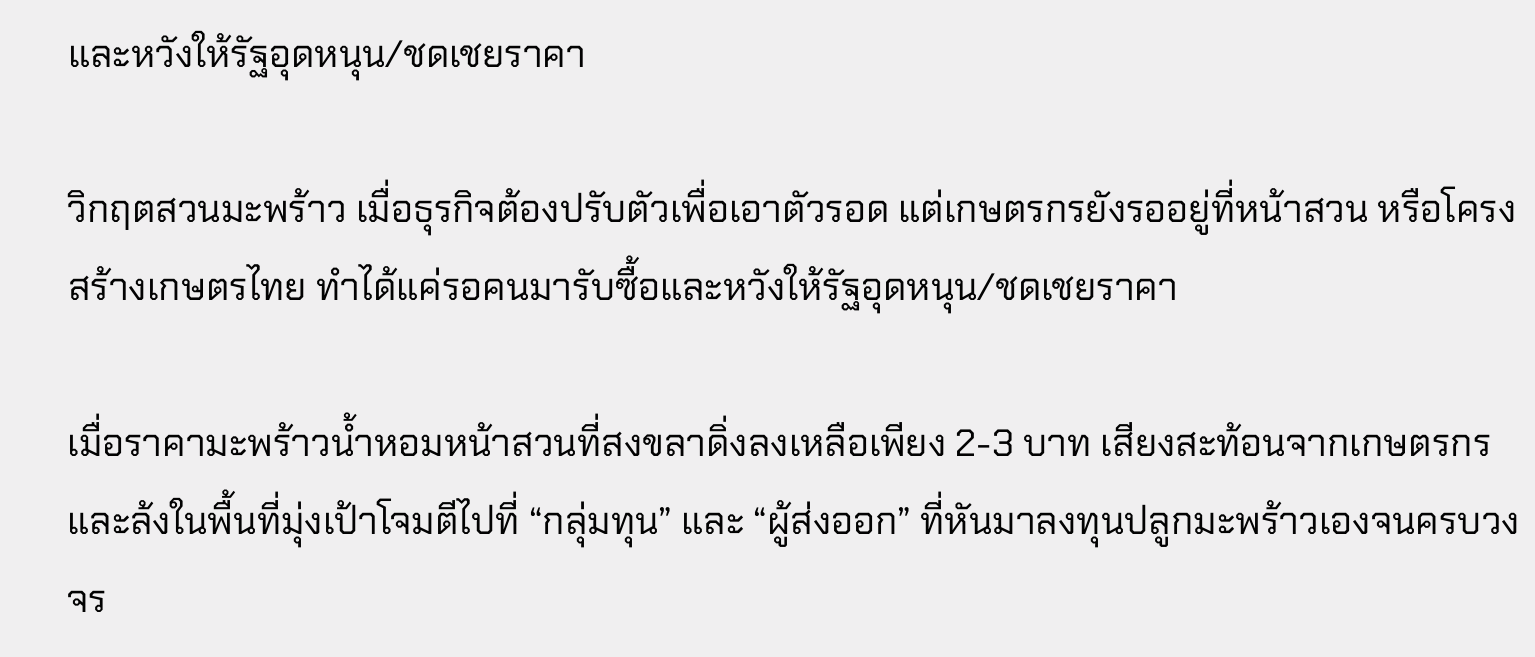และหวังให้รัฐอุดหนุน/ชดเชยราคา

วิกฤตสวนมะพร้าว เมื่อธุรกิจต้องปรับตัวเพื่อเอาตัวรอด แต่เกษตรกรยังรออยู่ที่หน้าสวน หรือโครงสร้างเกษตรไทย ทำได้แค่รอคนมารับซื้อและหวังให้รัฐอุดหนุน/ชดเชยราคา

เมื่อราคามะพร้าวน้ำหอมหน้าสวนที่สงขลาดิ่งลงเหลือเพียง 2-3 บาท เสียงสะท้อนจากเกษตรกรและล้งในพื้นที่มุ่งเป้าโจมตีไปที่ “กลุ่มทุน” และ “ผู้ส่งออก” ที่หันมาลงทุนปลูกมะพร้าวเองจนครบวงจร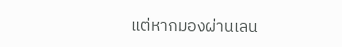แต่หากมองผ่านเลน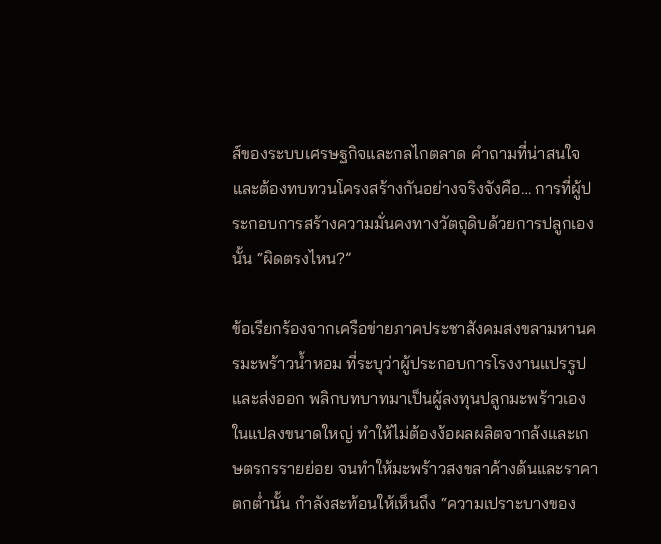ส์ของระบบเศรษฐกิจและกลไกตลาด คำถามที่น่าสนใจและต้องทบทวนโครงสร้างกันอย่างจริงจังคือ… การที่ผู้ประกอบการสร้างความมั่นคงทางวัตถุดิบด้วยการปลูกเองนั้น “ผิดตรงไหน?”

ข้อเรียกร้องจากเครือข่ายภาคประชาสังคมสงขลามหานครมะพร้าวน้ำหอม ที่ระบุว่าผู้ประกอบการโรงงานแปรรูปและส่งออก พลิกบทบาทมาเป็นผู้ลงทุนปลูกมะพร้าวเองในแปลงขนาดใหญ่ ทำให้ไม่ต้องง้อผลผลิตจากล้งและเกษตรกรรายย่อย จนทำให้มะพร้าวสงขลาค้างต้นและราคาตกต่ำนั้น กำลังสะท้อนให้เห็นถึง “ความเปราะบางของ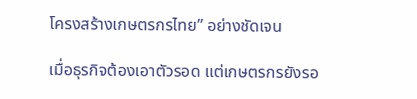โครงสร้างเกษตรกรไทย” อย่างชัดเจน

เมื่อธุรกิจต้องเอาตัวรอด แต่เกษตรกรยังรอ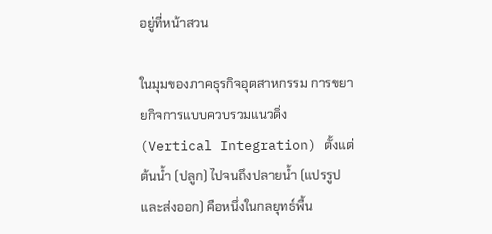อยู่ที่หน้าสวน

ในมุมของภาคธุรกิจอุตสาหกรรม การขยายกิจการแบบควบรวมแนวดิ่ง (Vertical Integration) ตั้งแต่ต้นน้ำ (ปลูก) ไปจนถึงปลายน้ำ (แปรรูปและส่งออก) คือหนึ่งในกลยุทธ์พื้น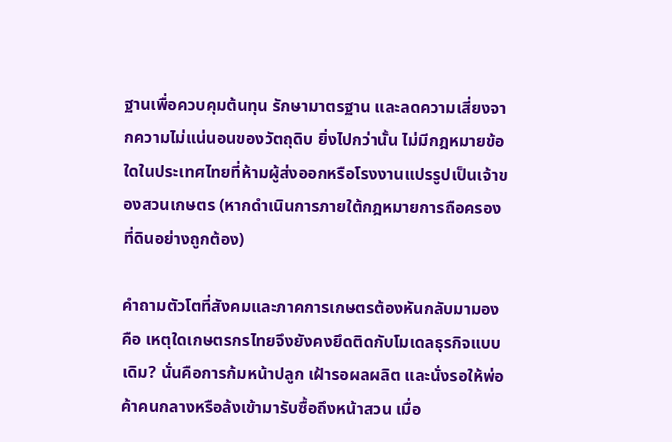ฐานเพื่อควบคุมต้นทุน รักษามาตรฐาน และลดความเสี่ยงจากความไม่แน่นอนของวัตถุดิบ ยิ่งไปกว่านั้น ไม่มีกฎหมายข้อใดในประเทศไทยที่ห้ามผู้ส่งออกหรือโรงงานแปรรูปเป็นเจ้าของสวนเกษตร (หากดำเนินการภายใต้กฎหมายการถือครองที่ดินอย่างถูกต้อง)

คำถามตัวโตที่สังคมและภาคการเกษตรต้องหันกลับมามองคือ เหตุใดเกษตรกรไทยจึงยังคงยึดติดกับโมเดลธุรกิจแบบเดิม? นั่นคือการก้มหน้าปลูก เฝ้ารอผลผลิต และนั่งรอให้พ่อค้าคนกลางหรือล้งเข้ามารับซื้อถึงหน้าสวน เมื่อ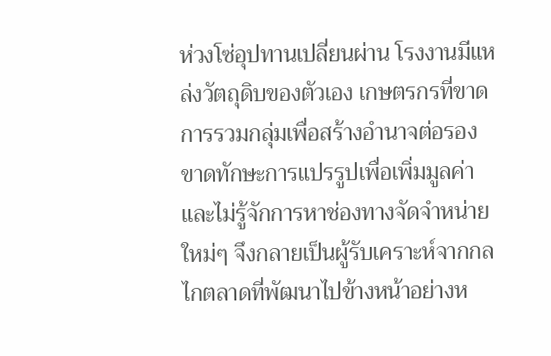ห่วงโซ่อุปทานเปลี่ยนผ่าน โรงงานมีแหล่งวัตถุดิบของตัวเอง เกษตรกรที่ขาดการรวมกลุ่มเพื่อสร้างอำนาจต่อรอง ขาดทักษะการแปรรูปเพื่อเพิ่มมูลค่า และไม่รู้จักการหาช่องทางจัดจำหน่ายใหม่ๆ จึงกลายเป็นผู้รับเคราะห์จากกลไกตลาดที่พัฒนาไปข้างหน้าอย่างห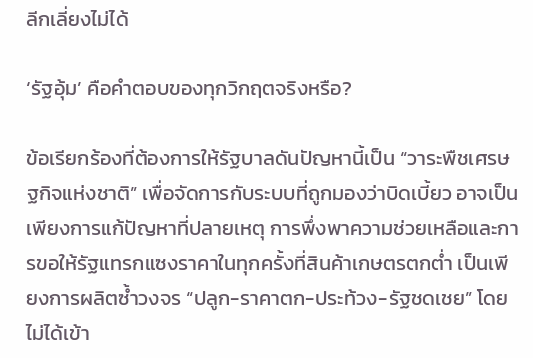ลีกเลี่ยงไม่ได้

‘รัฐอุ้ม’ คือคำตอบของทุกวิกฤตจริงหรือ?

ข้อเรียกร้องที่ต้องการให้รัฐบาลดันปัญหานี้เป็น “วาระพืชเศรษฐกิจแห่งชาติ” เพื่อจัดการกับระบบที่ถูกมองว่าบิดเบี้ยว อาจเป็นเพียงการแก้ปัญหาที่ปลายเหตุ การพึ่งพาความช่วยเหลือและการขอให้รัฐแทรกแซงราคาในทุกครั้งที่สินค้าเกษตรตกต่ำ เป็นเพียงการผลิตซ้ำวงจร “ปลูก-ราคาตก-ประท้วง-รัฐชดเชย” โดยไม่ได้เข้า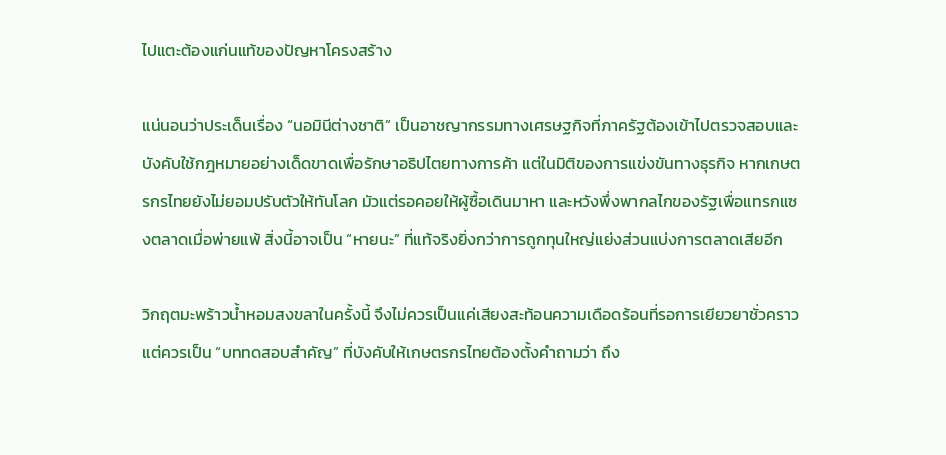ไปแตะต้องแก่นแท้ของปัญหาโครงสร้าง

แน่นอนว่าประเด็นเรื่อง “นอมินีต่างชาติ” เป็นอาชญากรรมทางเศรษฐกิจที่ภาครัฐต้องเข้าไปตรวจสอบและบังคับใช้กฎหมายอย่างเด็ดขาดเพื่อรักษาอธิปไตยทางการค้า แต่ในมิติของการแข่งขันทางธุรกิจ หากเกษตรกรไทยยังไม่ยอมปรับตัวให้ทันโลก มัวแต่รอคอยให้ผู้ซื้อเดินมาหา และหวังพึ่งพากลไกของรัฐเพื่อแทรกแซงตลาดเมื่อพ่ายแพ้ สิ่งนี้อาจเป็น “หายนะ” ที่แท้จริงยิ่งกว่าการถูกทุนใหญ่แย่งส่วนแบ่งการตลาดเสียอีก

วิกฤตมะพร้าวน้ำหอมสงขลาในครั้งนี้ จึงไม่ควรเป็นแค่เสียงสะท้อนความเดือดร้อนที่รอการเยียวยาชั่วคราว แต่ควรเป็น “บททดสอบสำคัญ” ที่บังคับให้เกษตรกรไทยต้องตั้งคำถามว่า ถึง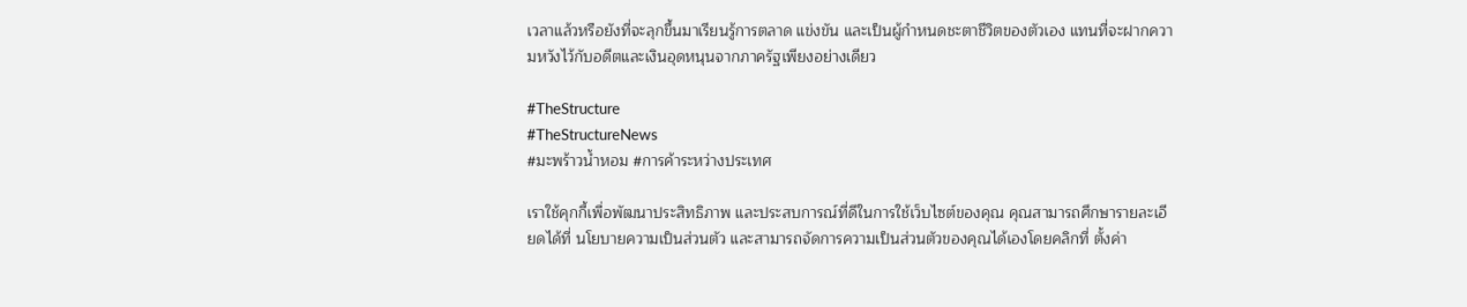เวลาแล้วหรือยังที่จะลุกขึ้นมาเรียนรู้การตลาด แข่งขัน และเป็นผู้กำหนดชะตาชีวิตของตัวเอง แทนที่จะฝากความหวังไว้กับอดีตและเงินอุดหนุนจากภาครัฐเพียงอย่างเดียว

#TheStructure
#TheStructureNews
#มะพร้าวน้ำหอม #การค้าระหว่างประเทศ

เราใช้คุกกี้เพื่อพัฒนาประสิทธิภาพ และประสบการณ์ที่ดีในการใช้เว็บไซต์ของคุณ คุณสามารถศึกษารายละเอียดได้ที่ นโยบายความเป็นส่วนตัว และสามารถจัดการความเป็นส่วนตัวของคุณได้เองโดยคลิกที่ ตั้งค่า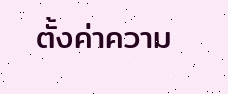ตั้งค่าความ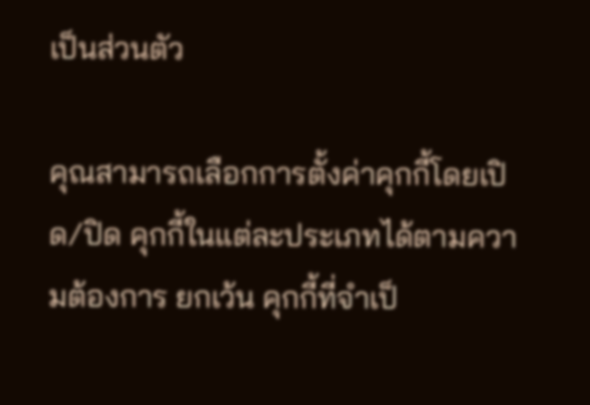เป็นส่วนตัว

คุณสามารถเลือกการตั้งค่าคุกกี้โดยเปิด/ปิด คุกกี้ในแต่ละประเภทได้ตามความต้องการ ยกเว้น คุกกี้ที่จำเป็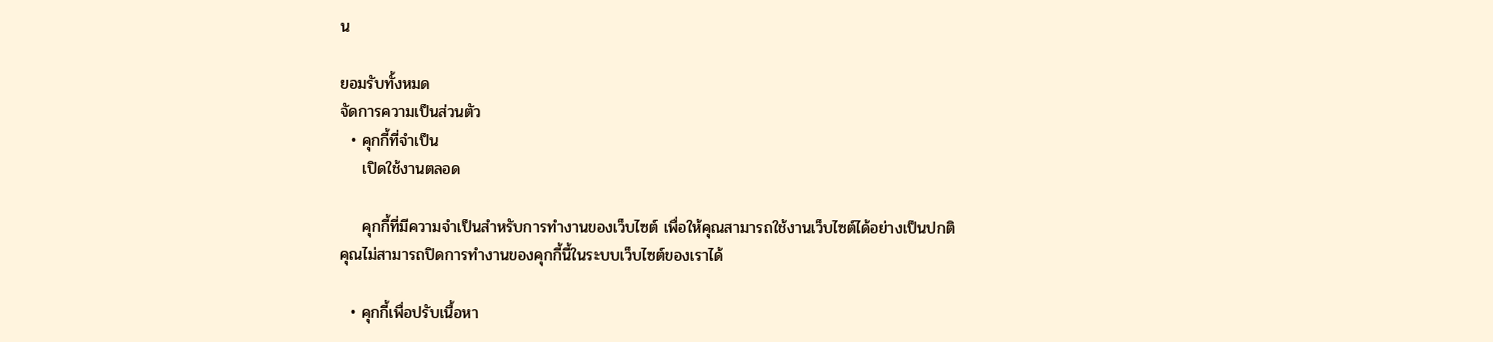น

ยอมรับทั้งหมด
จัดการความเป็นส่วนตัว
  • คุกกี้ที่จำเป็น
    เปิดใช้งานตลอด

    คุกกี้ที่มีความจำเป็นสำหรับการทำงานของเว็บไซต์ เพื่อให้คุณสามารถใช้งานเว็บไซต์ได้อย่างเป็นปกติ คุณไม่สามารถปิดการทำงานของคุกกี้นี้ในระบบเว็บไซต์ของเราได้

  • คุกกี้เพื่อปรับเนื้อหา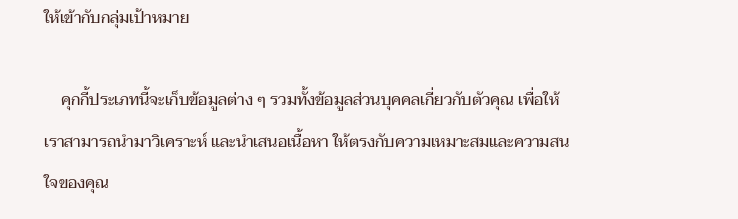ให้เข้ากับกลุ่มเป้าหมาย

    คุกกี้ประเภทนี้จะเก็บข้อมูลต่าง ๆ รวมทั้งข้อมูลส่วนบุคคลเกี่ยวกับตัวคุณ เพื่อให้เราสามารถนำมาวิเคราะห์ และนำเสนอเนื้อหา ให้ตรงกับความเหมาะสมและความสนใจของคุณ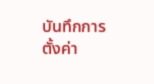บันทึกการตั้งค่า